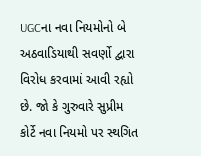UGCના નવા નિયમોનો બે અઠવાડિયાથી સવર્ણો દ્વારા વિરોધ કરવામાં આવી રહ્યો છે. જો કે ગુરુવારે સુપ્રીમ કોર્ટે નવા નિયમો પર સ્થગિત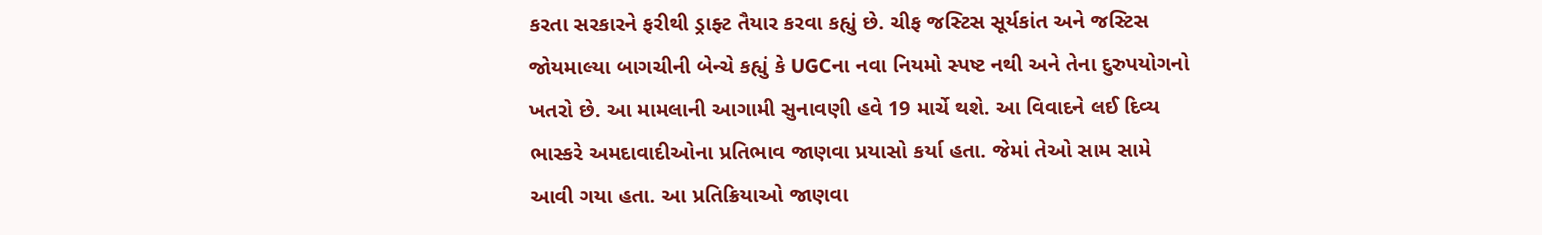કરતા સરકારને ફરીથી ડ્રાફ્ટ તૈયાર કરવા કહ્યું છે. ચીફ જસ્ટિસ સૂર્યકાંત અને જસ્ટિસ જોયમાલ્યા બાગચીની બેન્ચે કહ્યું કે UGCના નવા નિયમો સ્પષ્ટ નથી અને તેના દુરુપયોગનો ખતરો છે. આ મામલાની આગામી સુનાવણી હવે 19 માર્ચે થશે. આ વિવાદને લઈ દિવ્ય ભાસ્કરે અમદાવાદીઓના પ્રતિભાવ જાણવા પ્રયાસો કર્યા હતા. જેમાં તેઓ સામ સામે આવી ગયા હતા. આ પ્રતિક્રિયાઓ જાણવા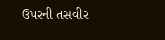ઉપરની તસવીર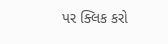પર ક્લિક કરો